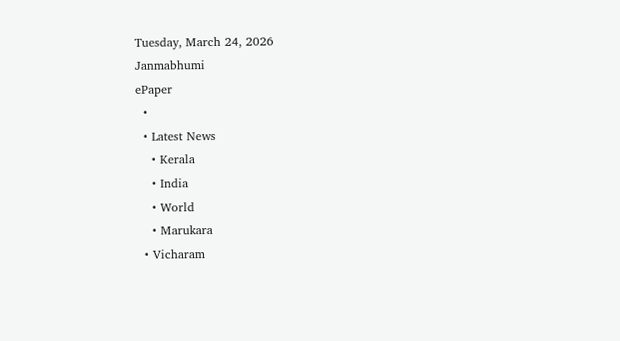Tuesday, March 24, 2026
Janmabhumi
ePaper
  •
  • Latest News
    • Kerala
    • India
    • World
    • Marukara
  • Vicharam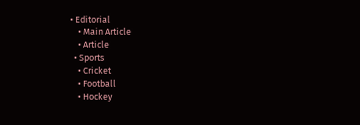• Editorial
    • Main Article
    • Article
  • Sports
    • Cricket
    • Football
    • Hockey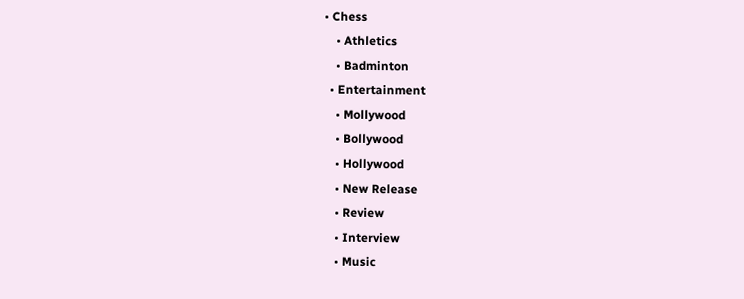• Chess
    • Athletics
    • Badminton
  • Entertainment
    • Mollywood
    • Bollywood
    • Hollywood
    • New Release
    • Review
    • Interview
    • Music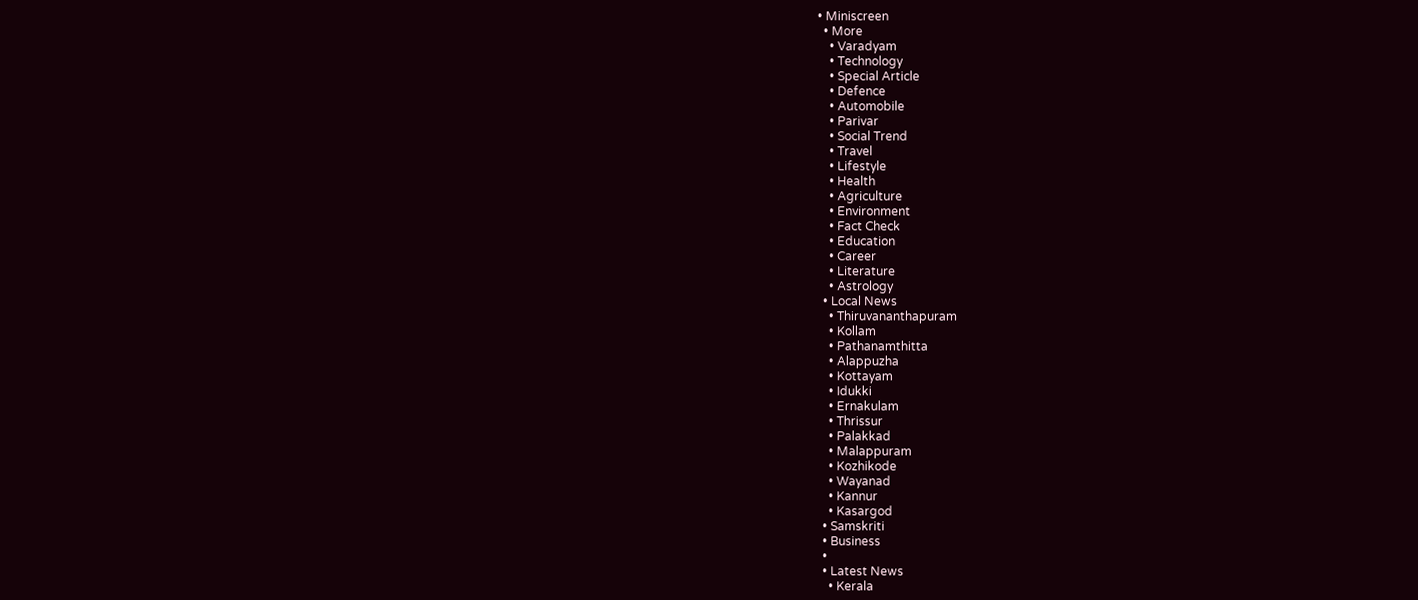• Miniscreen
  • More
    • Varadyam
    • Technology
    • Special Article
    • Defence
    • Automobile
    • Parivar
    • Social Trend
    • Travel
    • Lifestyle
    • Health
    • Agriculture
    • Environment
    • Fact Check
    • Education
    • Career
    • Literature
    • Astrology
  • Local News
    • Thiruvananthapuram
    • Kollam
    • Pathanamthitta
    • Alappuzha
    • Kottayam
    • Idukki
    • Ernakulam
    • Thrissur
    • Palakkad
    • Malappuram
    • Kozhikode
    • Wayanad
    • Kannur
    • Kasargod
  • Samskriti
  • Business
  •
  • Latest News
    • Kerala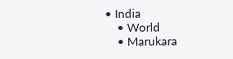• India
    • World
    • Marukara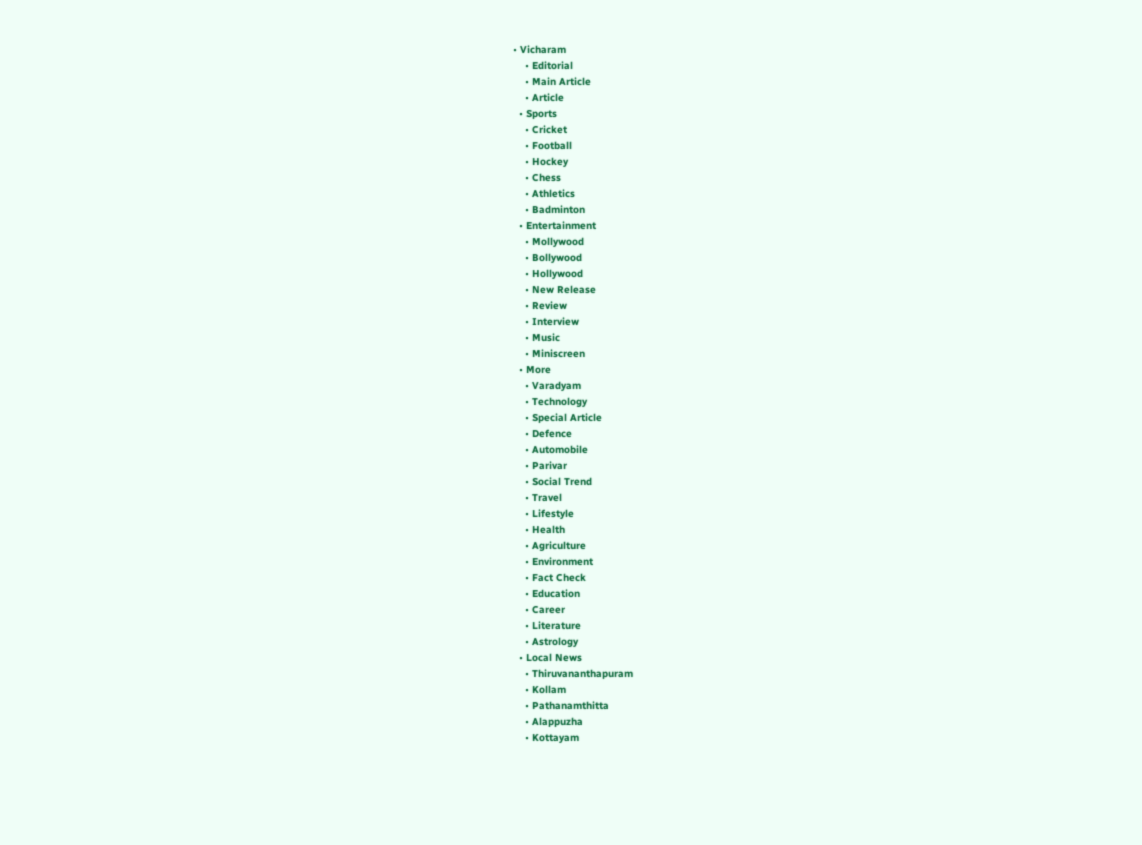• Vicharam
    • Editorial
    • Main Article
    • Article
  • Sports
    • Cricket
    • Football
    • Hockey
    • Chess
    • Athletics
    • Badminton
  • Entertainment
    • Mollywood
    • Bollywood
    • Hollywood
    • New Release
    • Review
    • Interview
    • Music
    • Miniscreen
  • More
    • Varadyam
    • Technology
    • Special Article
    • Defence
    • Automobile
    • Parivar
    • Social Trend
    • Travel
    • Lifestyle
    • Health
    • Agriculture
    • Environment
    • Fact Check
    • Education
    • Career
    • Literature
    • Astrology
  • Local News
    • Thiruvananthapuram
    • Kollam
    • Pathanamthitta
    • Alappuzha
    • Kottayam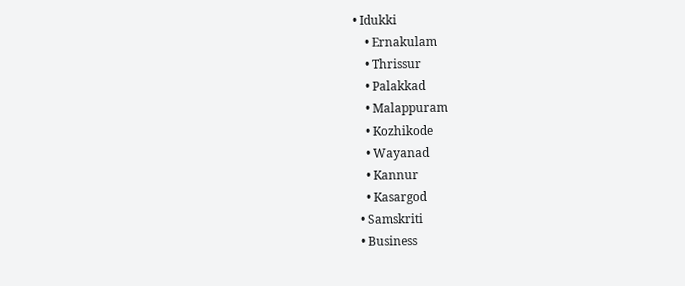• Idukki
    • Ernakulam
    • Thrissur
    • Palakkad
    • Malappuram
    • Kozhikode
    • Wayanad
    • Kannur
    • Kasargod
  • Samskriti
  • Business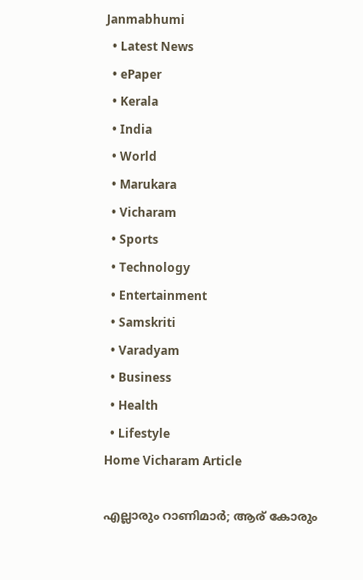Janmabhumi
  • Latest News
  • ePaper
  • Kerala
  • India
  • World
  • Marukara
  • Vicharam
  • Sports
  • Technology
  • Entertainment
  • Samskriti
  • Varadyam
  • Business
  • Health
  • Lifestyle
Home Vicharam Article

എല്ലാരും റാണിമാര്‍; ആര് കോരും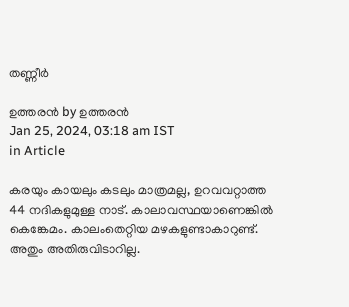തണ്ണീര്‍

ഉത്തരന്‍ by ഉത്തരന്‍
Jan 25, 2024, 03:18 am IST
in Article

കരയും കായലും കടലും മാത്രമല്ല, ഉറവവറ്റാത്ത 44 നദികളുമുള്ള നാട്. കാലാവസ്ഥയാണെങ്കില്‍ കെങ്കേമം. കാലംതെറ്റിയ മഴകളുണ്ടാകാറുണ്ട്. അതും അതിരുവിടാറില്ല.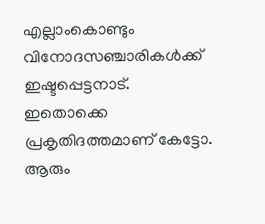എല്ലാംകൊണ്ടും വിനോദസഞ്ചാരികള്‍ക്ക് ഇഷ്ടപ്പെട്ടനാട്. ഇതൊക്കെ പ്രകൃതിദത്തമാണ് കേട്ടോ. ആരും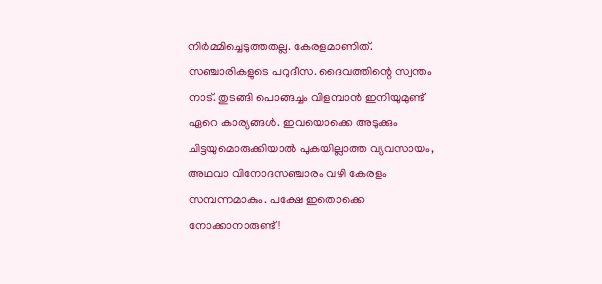നിര്‍മ്മിച്ചെടുത്തതല്ല. കേരളമാണിത്. സഞ്ചാരികളുടെ പറുദീസ. ദൈവത്തിന്റെ സ്വന്തം നാട്. തുടങ്ങി പൊങ്ങച്ചം വിളമ്പാന്‍ ഇനിയുമുണ്ട് ഏറെ കാര്യങ്ങള്‍. ഇവയൊക്കെ അടുക്കും ചിട്ടയുമൊരുക്കിയാല്‍ പുകയില്ലാത്ത വ്യവസായം, അഥവാ വിനോദസഞ്ചാരം വഴി കേരളം സമ്പന്നമാകും. പക്ഷേ ഇതൊക്കെ നോക്കാനാരുണ്ട്!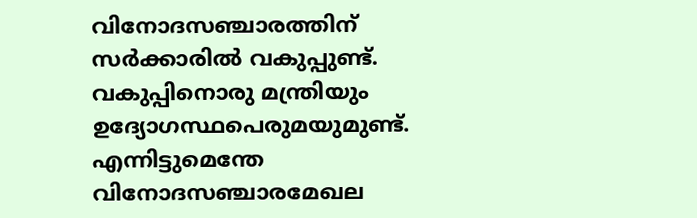വിനോദസഞ്ചാരത്തിന് സര്‍ക്കാരില്‍ വകുപ്പുണ്ട്. വകുപ്പിനൊരു മന്ത്രിയും ഉദ്യോഗസ്ഥപെരുമയുമുണ്ട്. എന്നിട്ടുമെന്തേ വിനോദസഞ്ചാരമേഖല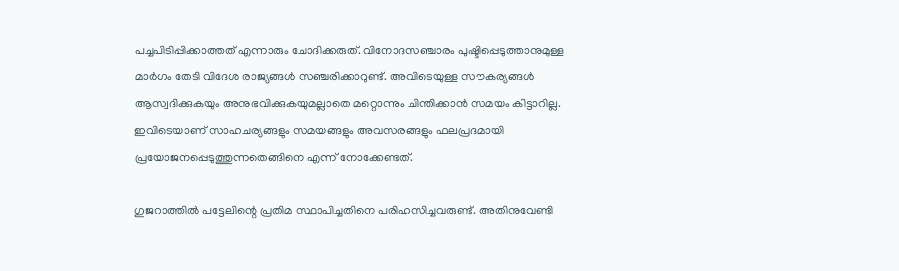പച്ചപിടിപ്പിക്കാത്തത് എന്നാരും ചോദിക്കരുത്. വിനോദസഞ്ചാരം പുഷ്ടിപ്പെടുത്താനുമുള്ള മാര്‍ഗം തേടി വിദേശ രാജ്യങ്ങള്‍ സഞ്ചരിക്കാറുണ്ട്. അവിടെയുള്ള സൗകര്യങ്ങള്‍ ആസ്വദിക്കുകയും അനുഭവിക്കുകയുമല്ലാതെ മറ്റൊന്നും ചിന്തിക്കാന്‍ സമയം കിട്ടാറില്ല. ഇവിടെയാണ് സാഹചര്യങ്ങളും സമയങ്ങളും അവസരങ്ങളും ഫലപ്രദമായി പ്രയോജനപ്പെടുത്തുന്നതെങ്ങിനെ എന്ന് നോക്കേണ്ടത്.

ഗുജറാത്തില്‍ പട്ടേലിന്റെ പ്രതിമ സ്ഥാപിച്ചതിനെ പരിഹസിച്ചവരുണ്ട്. അതിനുവേണ്ടി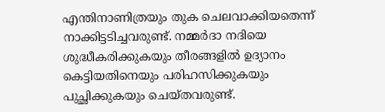എന്തിനാണിത്രയും തുക ചെലവാക്കിയതെന്ന് നാക്കിട്ടടിച്ചവരുണ്ട്. നമ്മര്‍ദാ നദിയെ ശുദ്ധീകരിക്കുകയും തീരങ്ങളില്‍ ഉദ്യാനം കെട്ടിയതിനെയും പരിഹസിക്കുകയും പുച്ഛിക്കുകയും ചെയ്തവരുണ്ട്.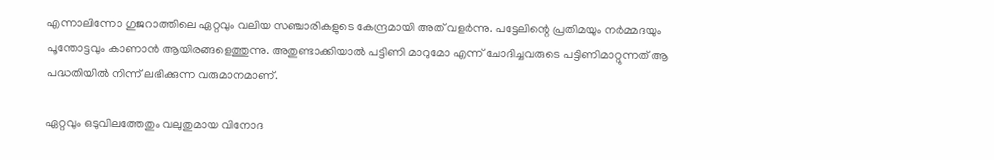എന്നാലിന്നോ ഗുജറാത്തിലെ ഏറ്റവും വലിയ സഞ്ചാരികളുടെ കേന്ദ്രമായി അത് വളര്‍ന്നു. പട്ടേലിന്റെ പ്രതിമയും നര്‍മ്മദയും പൂന്തോട്ടവും കാണാന്‍ ആയിരങ്ങളെത്തുന്നു. അതുണ്ടാക്കിയാല്‍ പട്ടിണി മാറുമോ എന്ന് ചോദിച്ചവരുടെ പട്ടിണിമാറ്റുന്നത് ആ പദ്ധതിയില്‍ നിന്ന് ലഭിക്കുന്ന വരുമാനമാണ്.

ഏറ്റവും ഒടുവിലത്തേതും വലുതുമായ വിനോദ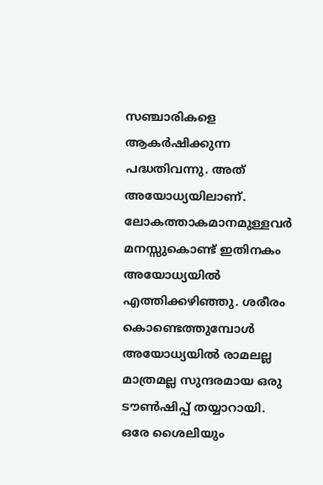സഞ്ചാരികളെ ആകര്‍ഷിക്കുന്ന പദ്ധതിവന്നു. അത് അയോധ്യയിലാണ്. ലോകത്താകമാനമുള്ളവര്‍ മനസ്സുകൊണ്ട് ഇതിനകം അയോധ്യയില്‍ എത്തിക്കഴിഞ്ഞു. ശരീരം കൊണ്ടെത്തുമ്പോള്‍ അയോധ്യയില്‍ രാമലല്ല മാത്രമല്ല സുന്ദരമായ ഒരു ടൗണ്‍ഷിപ്പ് തയ്യാറായി. ഒരേ ശൈലിയും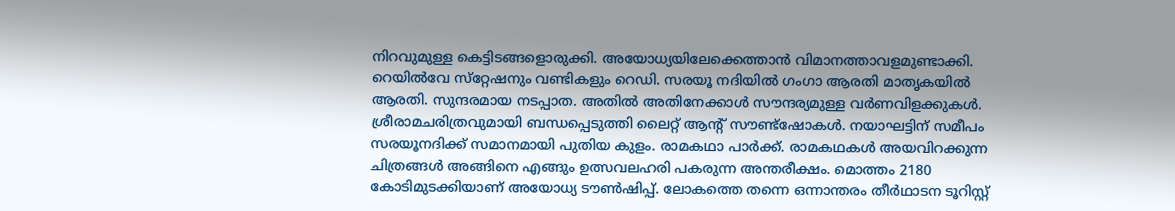നിറവുമുള്ള കെട്ടിടങ്ങളൊരുക്കി. അയോധ്യയിലേക്കെത്താന്‍ വിമാനത്താവളമുണ്ടാക്കി. റെയില്‍വേ സ്‌റ്റേഷനും വണ്ടികളും റെഡി. സരയൂ നദിയില്‍ ഗംഗാ ആരതി മാതൃകയില്‍ ആരതി. സുന്ദരമായ നടപ്പാത. അതില്‍ അതിനേക്കാള്‍ സൗന്ദര്യമുള്ള വര്‍ണവിളക്കുകള്‍. ശ്രീരാമചരിത്രവുമായി ബന്ധപ്പെടുത്തി ലൈറ്റ് ആന്റ് സൗണ്ട്‌ഷോകള്‍. നയാഘട്ടിന് സമീപം സരയൂനദിക്ക് സമാനമായി പുതിയ കുളം. രാമകഥാ പാര്‍ക്ക്. രാമകഥകള്‍ അയവിറക്കുന്ന ചിത്രങ്ങള്‍ അങ്ങിനെ എങ്ങും ഉത്സവലഹരി പകരുന്ന അന്തരീക്ഷം. മൊത്തം 2180 കോടിമുടക്കിയാണ് അയോധ്യ ടൗണ്‍ഷിപ്പ്. ലോകത്തെ തന്നെ ഒന്നാന്തരം തീര്‍ഥാടന ടൂറിസ്റ്റ്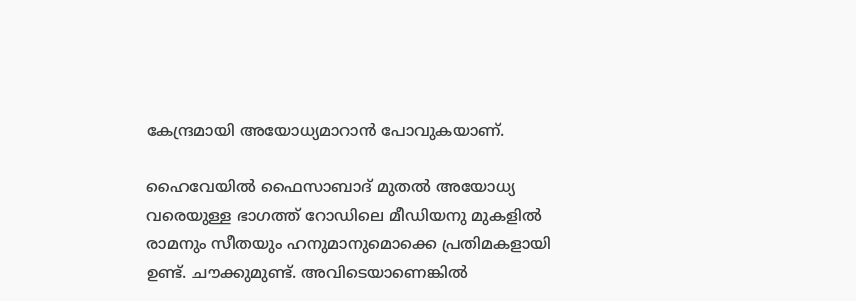കേന്ദ്രമായി അയോധ്യമാറാന്‍ പോവുകയാണ്.

ഹൈവേയില്‍ ഫൈസാബാദ് മുതല്‍ അയോധ്യ വരെയുള്ള ഭാഗത്ത് റോഡിലെ മീഡിയനു മുകളില്‍ രാമനും സീതയും ഹനുമാനുമൊക്കെ പ്രതിമകളായി ഉണ്ട്. ചൗക്കുമുണ്ട്. അവിടെയാണെങ്കില്‍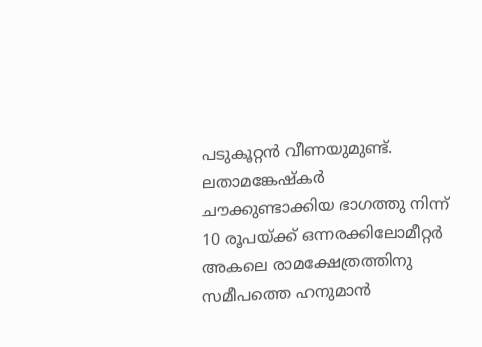പടുകൂറ്റന്‍ വീണയുമുണ്ട്. ലതാമങ്കേഷ്‌കര്‍ ചൗക്കുണ്ടാക്കിയ ഭാഗത്തു നിന്ന് 10 രൂപയ്‌ക്ക് ഒന്നരക്കിലോമീറ്റര്‍ അകലെ രാമക്ഷേത്രത്തിനു സമീപത്തെ ഹനുമാന്‍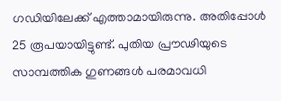ഗഡിയിലേക്ക് എത്താമായിരുന്നു. അതിപ്പോള്‍ 25 രൂപയായിട്ടുണ്ട്. പുതിയ പ്രൗഢിയുടെ സാമ്പത്തിക ഗുണങ്ങള്‍ പരമാവധി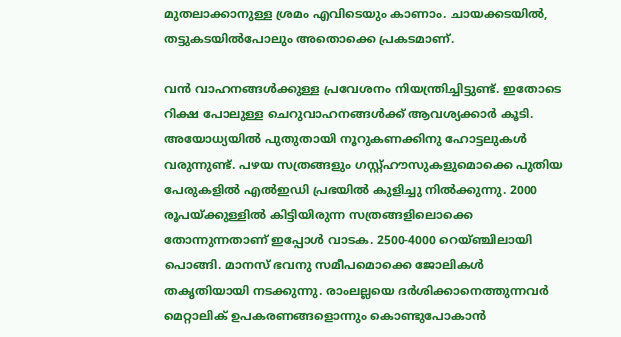മുതലാക്കാനുള്ള ശ്രമം എവിടെയും കാണാം. ചായക്കടയില്‍, തട്ടുകടയില്‍പോലും അതൊക്കെ പ്രകടമാണ്.

വന്‍ വാഹനങ്ങള്‍ക്കുള്ള പ്രവേശനം നിയന്ത്രിച്ചിട്ടുണ്ട്. ഇതോടെ റിക്ഷ പോലുള്ള ചെറുവാഹനങ്ങള്‍ക്ക് ആവശ്യക്കാര്‍ കൂടി. അയോധ്യയില്‍ പുതുതായി നൂറുകണക്കിനു ഹോട്ടലുകള്‍ വരുന്നുണ്ട്. പഴയ സത്രങ്ങളും ഗസ്റ്റ്ഹൗസുകളുമൊക്കെ പുതിയ പേരുകളില്‍ എല്‍ഇഡി പ്രഭയില്‍ കുളിച്ചു നില്‍ക്കുന്നു. 2000 രൂപയ്‌ക്കുള്ളില്‍ കിട്ടിയിരുന്ന സത്രങ്ങളിലൊക്കെ തോന്നുന്നതാണ് ഇപ്പോള്‍ വാടക. 2500-4000 റെയ്ഞ്ചിലായി പൊങ്ങി. മാനസ് ഭവനു സമീപമൊക്കെ ജോലികള്‍ തകൃതിയായി നടക്കുന്നു. രാംലല്ലയെ ദര്‍ശിക്കാനെത്തുന്നവര്‍ മെറ്റാലിക് ഉപകരണങ്ങളൊന്നും കൊണ്ടുപോകാന്‍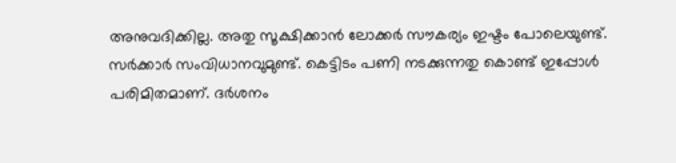അനുവദിക്കില്ല. അതു സൂക്ഷിക്കാന്‍ ലോക്കര്‍ സൗകര്യം ഇഷ്ടം പോലെയുണ്ട്. സര്‍ക്കാര്‍ സംവിധാനവുമുണ്ട്. കെട്ടിടം പണി നടക്കുന്നതു കൊണ്ട് ഇപ്പോള്‍ പരിമിതമാണ്. ദര്‍ശനം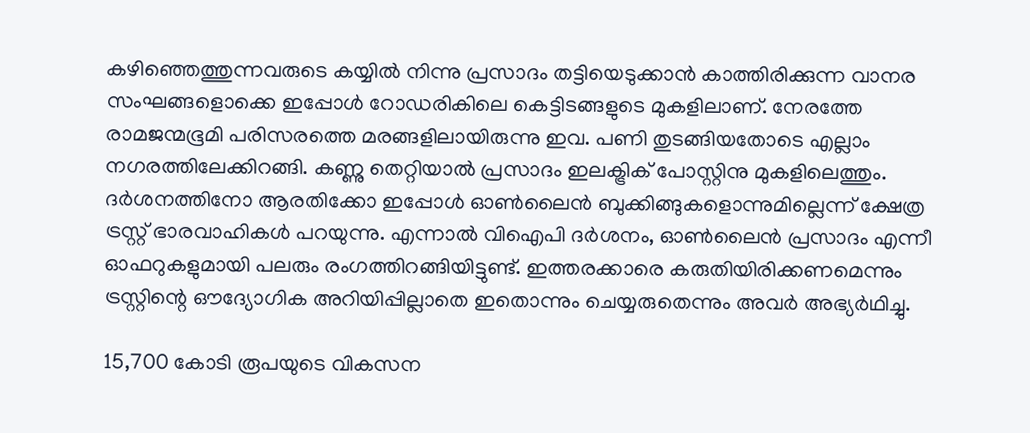കഴിഞ്ഞെത്തുന്നവരുടെ കയ്യില്‍ നിന്നു പ്രസാദം തട്ടിയെടുക്കാന്‍ കാത്തിരിക്കുന്ന വാനര സംഘങ്ങളൊക്കെ ഇപ്പോള്‍ റോഡരികിലെ കെട്ടിടങ്ങളുടെ മുകളിലാണ്. നേരത്തേ രാമജന്മഭൂമി പരിസരത്തെ മരങ്ങളിലായിരുന്നു ഇവ. പണി തുടങ്ങിയതോടെ എല്ലാം നഗരത്തിലേക്കിറങ്ങി. കണ്ണു തെറ്റിയാല്‍ പ്രസാദം ഇലക്ട്രിക് പോസ്റ്റിനു മുകളിലെത്തും. ദര്‍ശനത്തിനോ ആരതിക്കോ ഇപ്പോള്‍ ഓണ്‍ലൈന്‍ ബുക്കിങ്ങുകളൊന്നുമില്ലെന്ന് ക്ഷേത്ര ട്രസ്റ്റ് ഭാരവാഹികള്‍ പറയുന്നു. എന്നാല്‍ വിഐപി ദര്‍ശനം, ഓണ്‍ലൈന്‍ പ്രസാദം എന്നീ ഓഫറുകളുമായി പലരും രംഗത്തിറങ്ങിയിട്ടുണ്ട്. ഇത്തരക്കാരെ കരുതിയിരിക്കണമെന്നും ട്രസ്റ്റിന്റെ ഔദ്യോഗിക അറിയിപ്പില്ലാതെ ഇതൊന്നും ചെയ്യരുതെന്നും അവര്‍ അഭ്യര്‍ഥിച്ചു.

15,700 കോടി രൂപയുടെ വികസന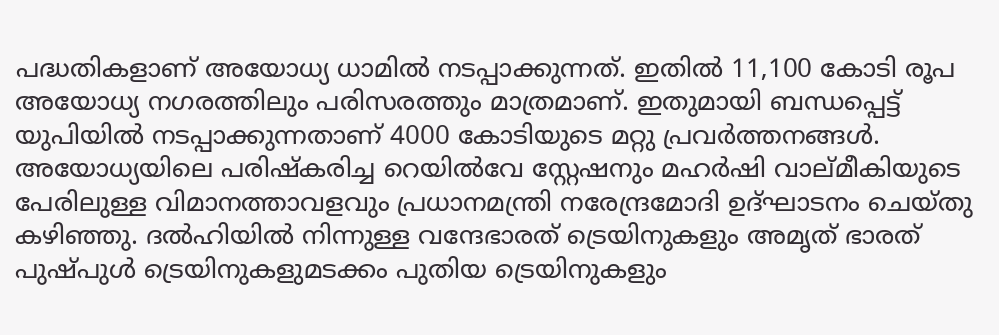പദ്ധതികളാണ് അയോധ്യ ധാമില്‍ നടപ്പാക്കുന്നത്. ഇതില്‍ 11,100 കോടി രൂപ അയോധ്യ നഗരത്തിലും പരിസരത്തും മാത്രമാണ്. ഇതുമായി ബന്ധപ്പെട്ട് യുപിയില്‍ നടപ്പാക്കുന്നതാണ് 4000 കോടിയുടെ മറ്റു പ്രവര്‍ത്തനങ്ങള്‍. അയോധ്യയിലെ പരിഷ്‌കരിച്ച റെയില്‍വേ സ്റ്റേഷനും മഹര്‍ഷി വാല്മീകിയുടെ പേരിലുള്ള വിമാനത്താവളവും പ്രധാനമന്ത്രി നരേന്ദ്രമോദി ഉദ്ഘാടനം ചെയ്തു കഴിഞ്ഞു. ദല്‍ഹിയില്‍ നിന്നുള്ള വന്ദേഭാരത് ട്രെയിനുകളും അമൃത് ഭാരത് പുഷ്പുള്‍ ട്രെയിനുകളുമടക്കം പുതിയ ട്രെയിനുകളും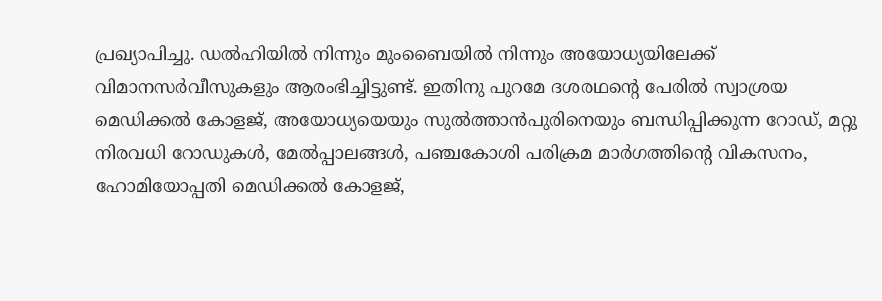പ്രഖ്യാപിച്ചു. ഡല്‍ഹിയില്‍ നിന്നും മുംബൈയില്‍ നിന്നും അയോധ്യയിലേക്ക് വിമാനസര്‍വീസുകളും ആരംഭിച്ചിട്ടുണ്ട്. ഇതിനു പുറമേ ദശരഥന്റെ പേരില്‍ സ്വാശ്രയ മെഡിക്കല്‍ കോളജ്, അയോധ്യയെയും സുല്‍ത്താന്‍പുരിനെയും ബന്ധിപ്പിക്കുന്ന റോഡ്, മറ്റു നിരവധി റോഡുകള്‍, മേല്‍പ്പാലങ്ങള്‍, പഞ്ചകോശി പരിക്രമ മാര്‍ഗത്തിന്റെ വികസനം, ഹോമിയോപ്പതി മെഡിക്കല്‍ കോളജ്,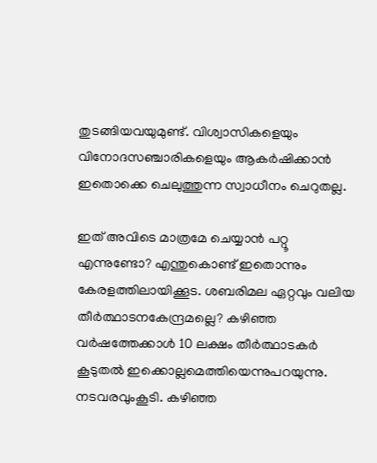തുടങ്ങിയവയുമുണ്ട്. വിശ്വാസികളെയും വിനോദസഞ്ചാരികളെയും ആകര്‍ഷിക്കാന്‍ ഇതൊക്കെ ചെലുത്തുന്ന സ്വാധീനം ചെറുതല്ല.

ഇത് അവിടെ മാത്രമേ ചെയ്യാന്‍ പറ്റൂ എന്നുണ്ടോ? എന്തുകൊണ്ട് ഇതൊന്നും കേരളത്തിലായിക്കൂട. ശബരിമല ഏറ്റവും വലിയ തീര്‍ത്ഥാടനകേന്ദ്രമല്ലെ? കഴിഞ്ഞ വര്‍ഷത്തേക്കാള്‍ 10 ലക്ഷം തീര്‍ത്ഥാടകര്‍ കൂടുതല്‍ ഇക്കൊല്ലമെത്തിയെന്നുപറയുന്നു. നടവരവുംകൂടി. കഴിഞ്ഞ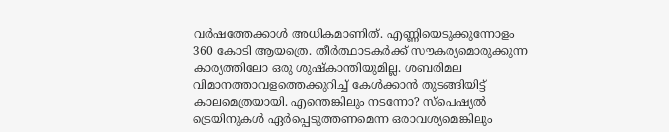വര്‍ഷത്തേക്കാള്‍ അധികമാണിത്. എണ്ണിയെടുക്കുന്നോളം 360 കോടി ആയത്രെ. തീര്‍ത്ഥാടകര്‍ക്ക് സൗകര്യമൊരുക്കുന്ന കാര്യത്തിലോ ഒരു ശുഷ്‌കാന്തിയുമില്ല. ശബരിമല വിമാനത്താവളത്തെക്കുറിച്ച് കേള്‍ക്കാന്‍ തുടങ്ങിയിട്ട് കാലമെത്രയായി. എന്തെങ്കിലും നടന്നോ? സ്‌പെഷ്യല്‍ ട്രെയിനുകള്‍ ഏര്‍പ്പെടുത്തണമെന്ന ഒരാവശ്യമെങ്കിലും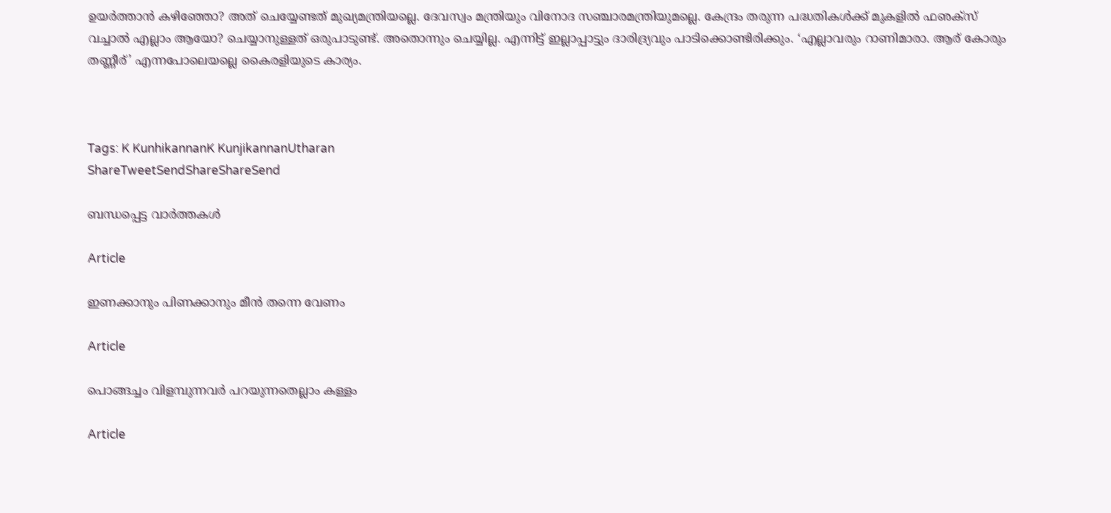ഉയര്‍ത്താന്‍ കഴിഞ്ഞോ? അത് ചെയ്യേണ്ടത് മുഖ്യമന്ത്രിയല്ലെ. ദേവസ്വം മന്ത്രിയും വിനോദ സഞ്ചാരമന്ത്രിയുമല്ലെ. കേന്ദ്രം തരുന്ന പദ്ധതികള്‍ക്ക് മുകളില്‍ ഫഌക്‌സ് വച്ചാല്‍ എല്ലാം ആയോ? ചെയ്യാനുള്ളത് ഒരുപാടുണ്ട്. അതൊന്നും ചെയ്യില്ല. എന്നിട്ട് ഇല്ലാപ്പാട്ടും ദാരിദ്ര്യവും പാടിക്കൊണ്ടിരിക്കും. ‘എല്ലാവരും റാണിമാരാ. ആര് കോരും തണ്ണീര്’ എന്നപോലെയല്ലെ കൈരളിയുടെ കാര്യം.



Tags: K KunhikannanK KunjikannanUtharan
ShareTweetSendShareShareSend

ബന്ധപ്പെട്ട വാര്‍ത്തകള്‍

Article

ഇണക്കാനും പിണക്കാനും മീന്‍ തന്നെ വേണം

Article

പൊങ്ങച്ചം വിളമ്പുന്നവര്‍ പറയുന്നതെല്ലാം കള്ളം

Article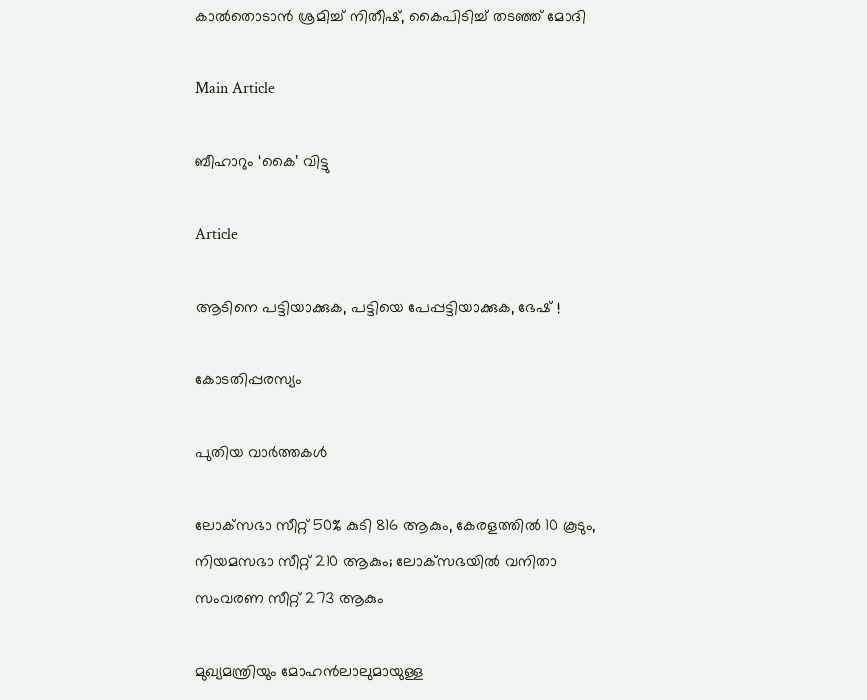കാല്‍തൊടാന്‍ ശ്രമിച്ച് നിതീഷ്, കൈപിടിച്ച് തടഞ്ഞ് മോദി

Main Article

ബീഹാറും ‘കൈ’ വിട്ടു

Article

ആടിനെ പട്ടിയാക്കുക, പട്ടിയെ പേപ്പട്ടിയാക്കുക, ഭേഷ് !

കോടതിപ്പരസ്യം

പുതിയ വാര്‍ത്തകള്‍

ലോക്‌സഭാ സീറ്റ് 50% കുടി 816 ആകും, കേരളത്തിൽ 10 കൂടും, നിയമസഭാ സീറ്റ് 210 ആകും; ലോക്‌സഭയിൽ വനിതാ സംവരണ സീറ്റ് 273 ആകും

മുഖ്യമന്ത്രിയും മോഹന്‍ലാലുമായുള്ള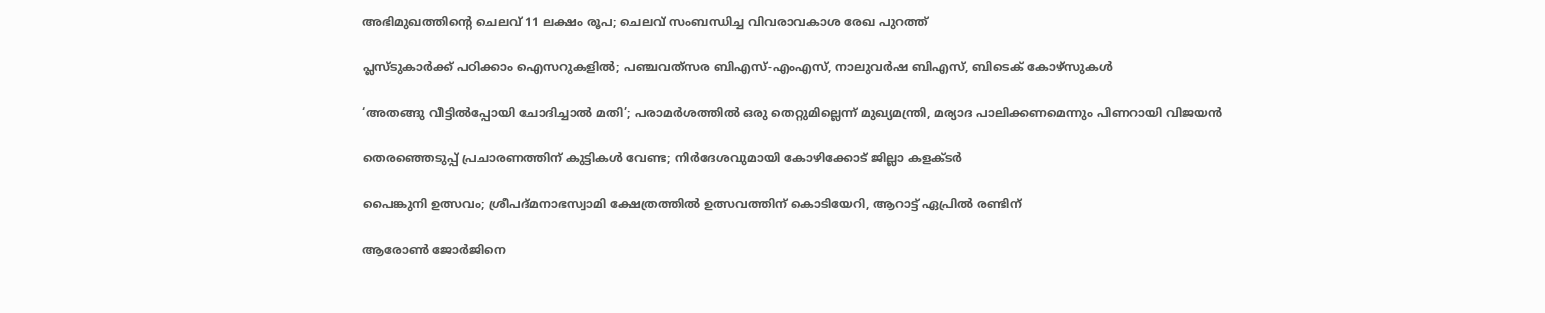അഭിമുഖത്തിന്റെ ചെലവ് 11 ലക്ഷം രൂപ; ചെലവ് സംബന്ധിച്ച വിവരാവകാശ രേഖ പുറത്ത്

പ്ലസ്ടുകാര്‍ക്ക് പഠിക്കാം ഐസറുകളില്‍; പഞ്ചവത്‌സര ബിഎസ്-എംഎസ്, നാലുവര്‍ഷ ബിഎസ്, ബിടെക് കോഴ്‌സുകള്‍

‘അതങ്ങു വീട്ടിൽപ്പോയി ചോദിച്ചാൽ മതി’; പരാമർശത്തിൽ ഒരു തെറ്റുമില്ലെന്ന് മുഖ്യമന്ത്രി, മര്യാദ പാലിക്കണമെന്നും പിണറായി വിജയൻ

തെരഞ്ഞെടുപ്പ് പ്രചാരണത്തിന് കുട്ടികള്‍ വേണ്ട; നിര്‍ദേശവുമായി കോഴിക്കോട് ജില്ലാ കളക്ടർ

പൈങ്കുനി ഉത്സവം; ശ്രീപദ്മനാഭസ്വാമി ക്ഷേത്രത്തില്‍ ഉത്സവത്തിന് കൊടിയേറി, ആറാട്ട് ഏപ്രിൽ രണ്ടിന്

ആരോണ്‍ ജോര്‍ജിനെ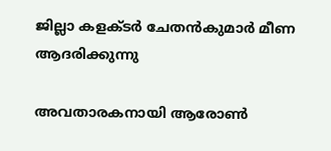ജില്ലാ കളക്ടര്‍ ചേതന്‍കുമാര്‍ മീണ ആദരിക്കുന്നു

അവതാരകനായി ആരോണ്‍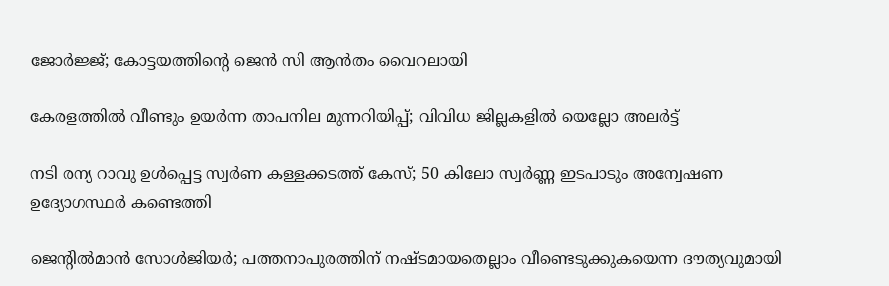ജോര്‍ജ്ജ്; കോട്ടയത്തിന്റെ ജെന്‍ സി ആന്‍തം വൈറലായി

കേരളത്തില്‍ വീണ്ടും ഉയർന്ന താപനില മുന്നറിയിപ്പ്; വിവിധ ജില്ലകളിൽ യെല്ലോ അലർട്ട്

നടി രന്യ റാവു ഉൾപ്പെട്ട സ്വർണ കള്ളക്കടത്ത് കേസ്; 50 കിലോ സ്വർണ്ണ ഇടപാടും അന്വേഷണ ഉദ്യോഗസ്ഥർ കണ്ടെത്തി

ജെന്റില്‍മാന്‍ സോള്‍ജിയര്‍; പത്തനാപുരത്തിന് നഷ്ടമായതെല്ലാം വീണ്ടെടുക്കുകയെന്ന ദൗത്യവുമായി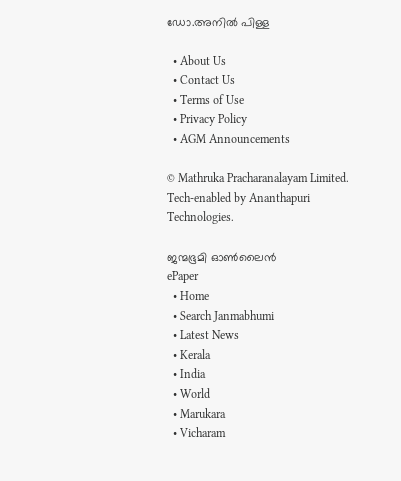ഡോ.അനില്‍ പിള്ള

  • About Us
  • Contact Us
  • Terms of Use
  • Privacy Policy
  • AGM Announcements

© Mathruka Pracharanalayam Limited.
Tech-enabled by Ananthapuri Technologies.

ജന്മഭൂമി ഓണ്‍ലൈന്‍
ePaper
  • Home
  • Search Janmabhumi
  • Latest News
  • Kerala
  • India
  • World
  • Marukara
  • Vicharam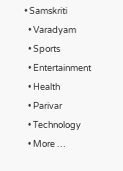• Samskriti
  • Varadyam
  • Sports
  • Entertainment
  • Health
  • Parivar
  • Technology
  • More …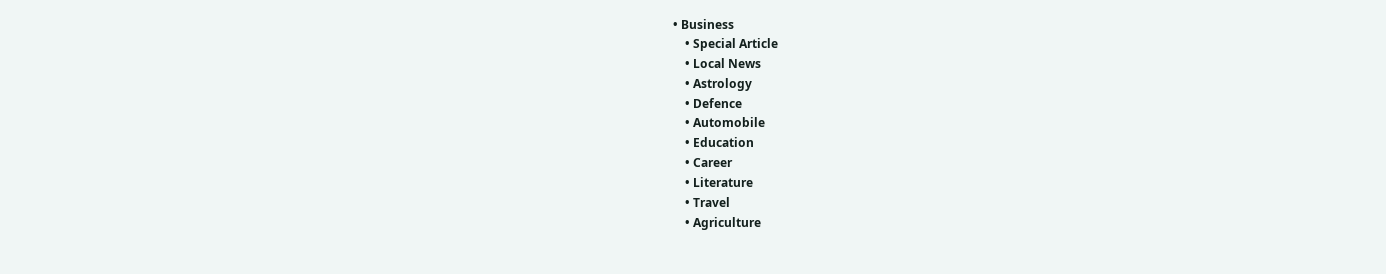• Business
    • Special Article
    • Local News
    • Astrology
    • Defence
    • Automobile
    • Education
    • Career
    • Literature
    • Travel
    • Agriculture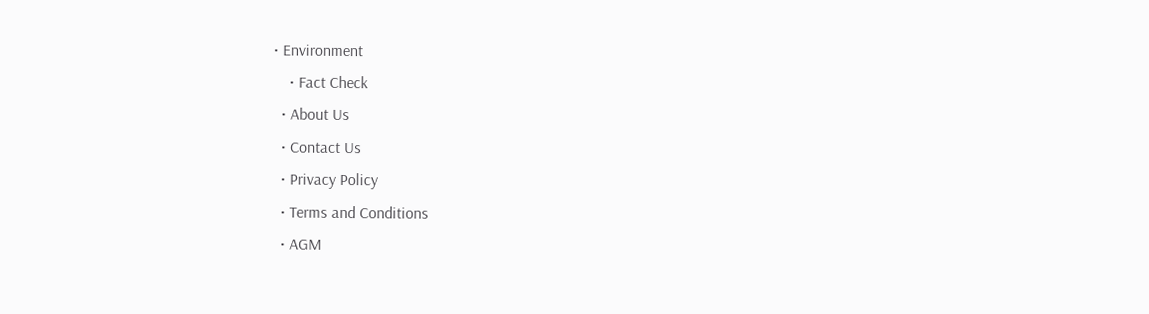• Environment
    • Fact Check
  • About Us
  • Contact Us
  • Privacy Policy
  • Terms and Conditions
  • AGM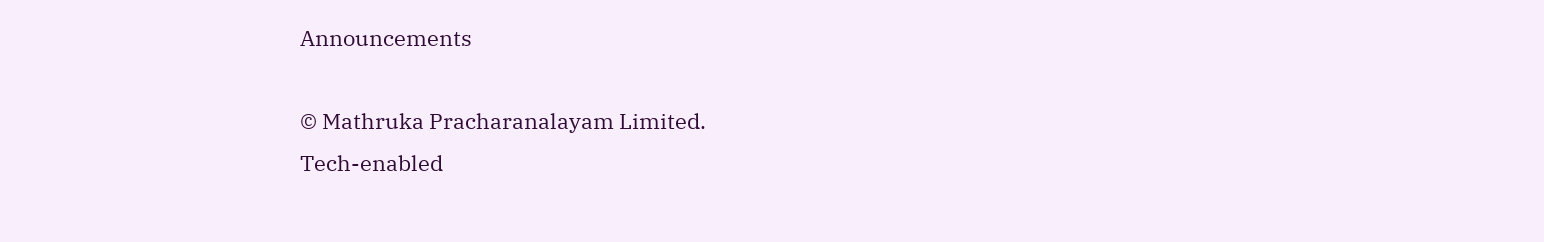Announcements

© Mathruka Pracharanalayam Limited.
Tech-enabled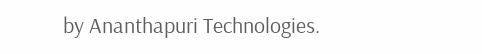by Ananthapuri Technologies.